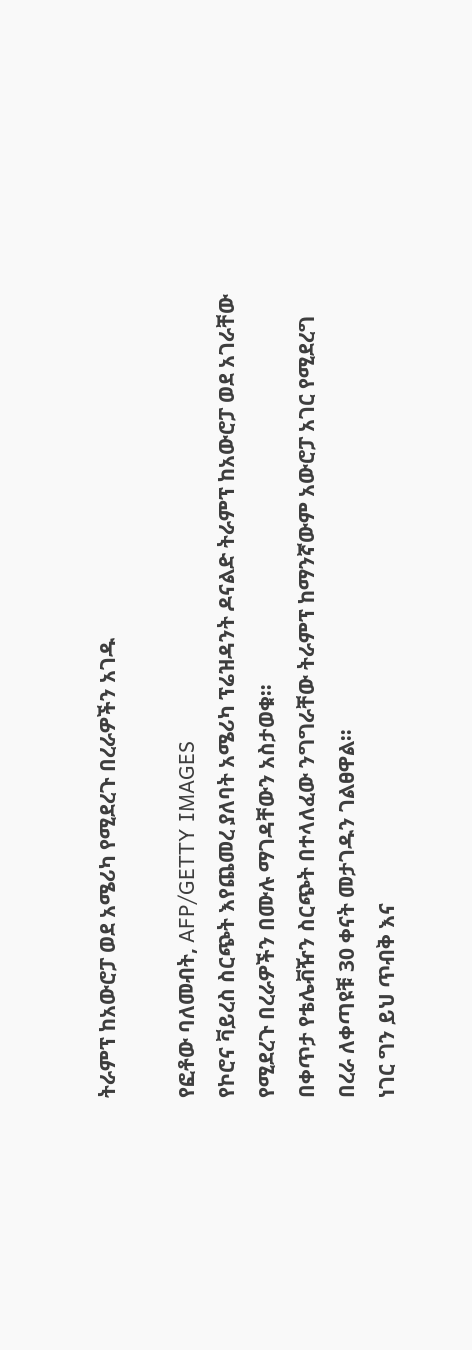ትራምፕ ከአውሮፓ ወደ አሜሪካ የሚደረጉ በረራዎችን አገዱ

የፎቶው ባለመብት, AFP/GETTY IMAGES
የኮሮና ቫይረስ ስርጭት እየጨመረ ያለባት አሜሪካ ፕሬዝዳንት ዶናልድ ትራምፕ ከአውሮፓ ወደ አገራቸው የሚደረጉ በረራዎችን በሙሉ ማገዳቸውን አስታወቁ።
በቀጥታ የቴሌቭዥን ስርጭት በተላለፈው ንግግራቸው ትራምፕ ከማንኛውም አውሮፓ አገር የሚደረግ በረራ ለቀጣዩቹ 30 ቀናት መታገዱን ገልፀዋል።
ነገር ግን ይህ ጥብቅ እና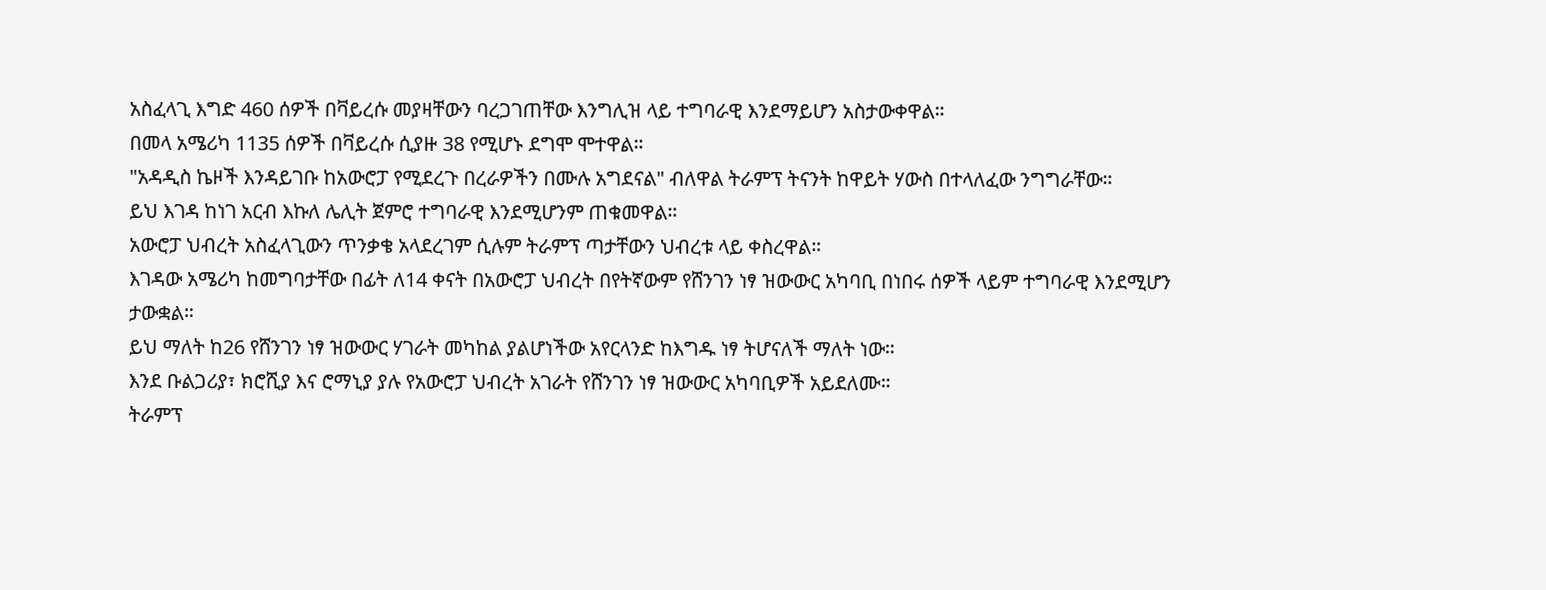አስፈላጊ እግድ 460 ሰዎች በቫይረሱ መያዛቸውን ባረጋገጠቸው እንግሊዝ ላይ ተግባራዊ እንደማይሆን አስታውቀዋል።
በመላ አሜሪካ 1135 ሰዎች በቫይረሱ ሲያዙ 38 የሚሆኑ ደግሞ ሞተዋል።
"አዳዲስ ኬዞች እንዳይገቡ ከአውሮፓ የሚደረጉ በረራዎችን በሙሉ አግደናል" ብለዋል ትራምፕ ትናንት ከዋይት ሃውስ በተላለፈው ንግግራቸው።
ይህ እገዳ ከነገ አርብ እኩለ ሌሊት ጀምሮ ተግባራዊ እንደሚሆንም ጠቁመዋል።
አውሮፓ ህብረት አስፈላጊውን ጥንቃቄ አላደረገም ሲሉም ትራምፕ ጣታቸውን ህብረቱ ላይ ቀስረዋል።
እገዳው አሜሪካ ከመግባታቸው በፊት ለ14 ቀናት በአውሮፓ ህብረት በየትኛውም የሸንገን ነፃ ዝውውር አካባቢ በነበሩ ሰዎች ላይም ተግባራዊ እንደሚሆን ታውቋል።
ይህ ማለት ከ26 የሸንገን ነፃ ዝውውር ሃገራት መካከል ያልሆነችው አየርላንድ ከእግዱ ነፃ ትሆናለች ማለት ነው።
እንደ ቡልጋሪያ፣ ክሮሺያ እና ሮማኒያ ያሉ የአውሮፓ ህብረት አገራት የሸንገን ነፃ ዝውውር አካባቢዎች አይደለሙ።
ትራምፕ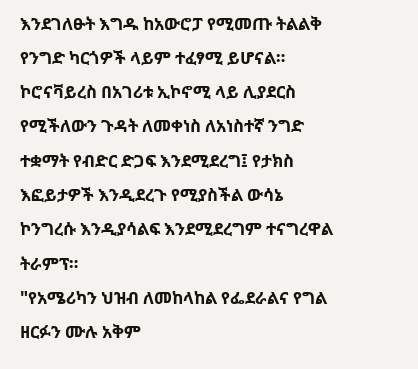እንደገለፁት እግዱ ከአውሮፓ የሚመጡ ትልልቅ የንግድ ካርጎዎች ላይም ተፈፃሚ ይሆናል።
ኮሮናቫይረስ በአገሪቱ ኢኮኖሚ ላይ ሊያደርስ የሚችለውን ጉዳት ለመቀነስ ለአነስተኛ ንግድ ተቋማት የብድር ድጋፍ እንደሚደረግ፤ የታክስ እፎይታዎች እንዲደረጉ የሚያስችል ውሳኔ ኮንግረሱ እንዲያሳልፍ እንደሚደረግም ተናግረዋል ትራምፕ።
"የአሜሪካን ህዝብ ለመከላከል የፌደራልና የግል ዘርፉን ሙሉ አቅም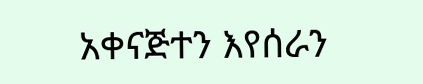አቀናጅተን እየሰራን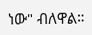ነው" ብለዋል።